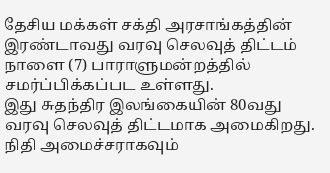தேசிய மக்கள் சக்தி அரசாங்கத்தின் இரண்டாவது வரவு செலவுத் திட்டம் நாளை (7) பாராளுமன்றத்தில் சமர்ப்பிக்கப்பட உள்ளது.
இது சுதந்திர இலங்கையின் 80வது வரவு செலவுத் திட்டமாக அமைகிறது.
நிதி அமைச்சராகவும்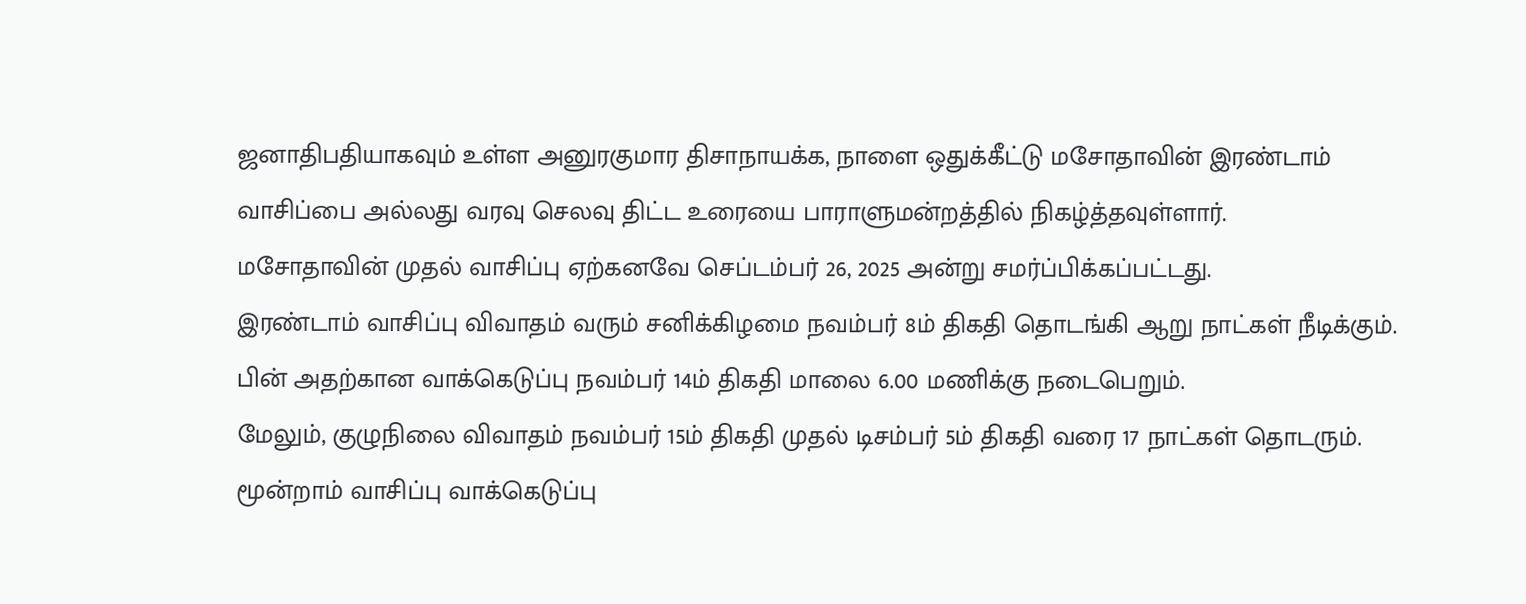ஜனாதிபதியாகவும் உள்ள அனுரகுமார திசாநாயக்க, நாளை ஒதுக்கீட்டு மசோதாவின் இரண்டாம் வாசிப்பை அல்லது வரவு செலவு திட்ட உரையை பாராளுமன்றத்தில் நிகழ்த்தவுள்ளார்.
மசோதாவின் முதல் வாசிப்பு ஏற்கனவே செப்டம்பர் 26, 2025 அன்று சமர்ப்பிக்கப்பட்டது.
இரண்டாம் வாசிப்பு விவாதம் வரும் சனிக்கிழமை நவம்பர் 8ம் திகதி தொடங்கி ஆறு நாட்கள் நீடிக்கும்.
பின் அதற்கான வாக்கெடுப்பு நவம்பர் 14ம் திகதி மாலை 6.00 மணிக்கு நடைபெறும்.
மேலும், குழுநிலை விவாதம் நவம்பர் 15ம் திகதி முதல் டிசம்பர் 5ம் திகதி வரை 17 நாட்கள் தொடரும்.
மூன்றாம் வாசிப்பு வாக்கெடுப்பு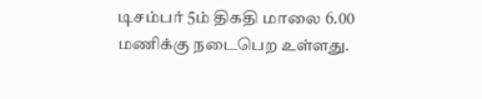டிசம்பர் 5ம் திகதி மாலை 6.00 மணிக்கு நடைபெற உள்ளது.